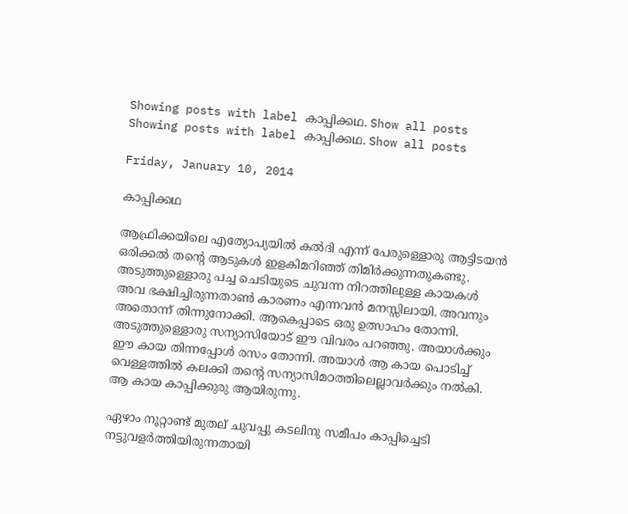Showing posts with label കാപ്പിക്കഥ. Show all posts
Showing posts with label കാപ്പിക്കഥ. Show all posts

Friday, January 10, 2014

കാപ്പിക്കഥ

ആഫ്രിക്കയിലെ എത്യോപ്യയിൽ കൽദി എന്ന് പേരുള്ളൊരു ആട്ടിടയൻ ഒരിക്കൽ തന്റെ ആടുകൾ ഇളകിമറിഞ്ഞ് തിമിർക്കുന്നതുകണ്ടു. അടുത്തുള്ളൊരു പച്ച ചെടിയുടെ ചുവന്ന നിറത്തിലുള്ള കായകൾ അവ ഭക്ഷിച്ചിരുന്നതാൺ കാരണം എന്നവൻ മനസ്സിലായി. അവനും അതൊന്ന് തിന്നുനോക്കി. ആകെപ്പാടെ ഒരു ഉത്സാഹം തോന്നി. അടുത്തുള്ളൊരു സന്യാസിയോട് ഈ വിവരം പറഞ്ഞു. അയാൾക്കും ഈ കായ തിന്നപ്പോൾ രസം തോന്നി. അയാൾ ആ കായ പൊടിച്ച് വെള്ളത്തിൽ കലക്കി തന്റെ സന്യാസിമഠത്തിലെല്ലാവർക്കും നൽകി. ആ കായ കാപ്പിക്കുരു ആയിരുന്നു.

ഏഴാം നൂറ്റാണ്ട് മുതല് ചുവപ്പു കടലിനു സമീപം കാപ്പിച്ചെടി നട്ടുവളർത്തിയിരുന്നതായി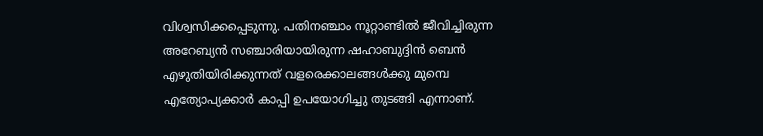വിശ്വസിക്കപ്പെടുന്നു. പതിനഞ്ചാം നൂറ്റാണ്ടിൽ ജീവിച്ചിരുന്ന അറേബ്യൻ സഞ്ചാരിയായിരുന്ന ഷഹാബുദ്ദിൻ ബെൻ എഴുതിയിരിക്കുന്നത് വളരെക്കാലങ്ങൾക്കു മുമ്പെ എത്യോപ്യക്കാർ കാപ്പി ഉപയോഗിച്ചു തുടങ്ങി എന്നാണ്.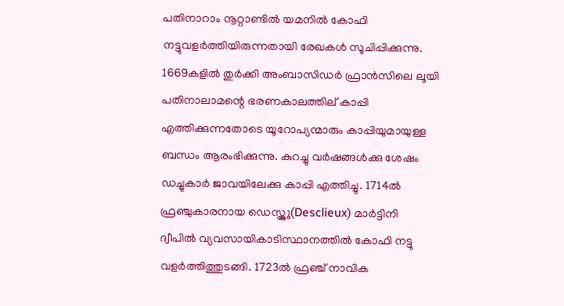പതിനാറാം നൂറ്റാണ്ടിൽ യമനിൽ കോഫി നട്ടുവളർത്തിയിരുന്നതായി രേഖകൾ സൂചിപ്പിക്കുന്നു. 1669കളിൽ തുർക്കി അംബാസിഡർ ഫ്രാൻസിലെ ലൂയി പതിനാലാമന്റെ ഭരണകാലത്തില് കാപ്പി എത്തിക്കുന്നതോടെ യൂറോപ്യന്മാരും കാപ്പിയുമായുള്ള ബന്ധം ആരംഭിക്കുന്നു. കുറച്ചു വർഷങ്ങൾക്കു ശേഷം ഡച്ചുകാർ ജാവയിലേക്കു കാപ്പി എത്തിച്ചു. 1714ൽ ഫ്രഞ്ചുകാരനായ ഡെസ്ക്ലു(Desclieux) മാർട്ടിനി ദ്വീപിൽ വ്യവസായികാടിസ്ഥാനത്തിൽ കോഫി നട്ടു വളർത്തിത്തുടങ്ങി. 1723ൽ ഫ്രഞ്ച് നാവിക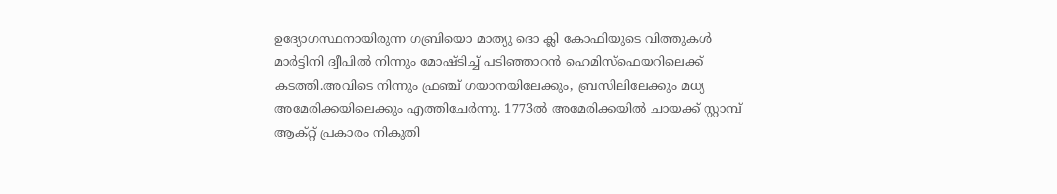ഉദ്യോഗസ്ഥനായിരുന്ന ഗബ്രിയൊ മാത്യു ദൊ ക്ലി കോഫിയുടെ വിത്തുകൾ മാർട്ടിനി ദ്വീപിൽ നിന്നും മോഷ്ടിച്ച് പടിഞ്ഞാറൻ ഹെമിസ്ഫെയറിലെക്ക് കടത്തി.അവിടെ നിന്നും ഫ്രഞ്ച് ഗയാനയിലേക്കും, ബ്രസിലിലേക്കും മധ്യ അമേരിക്കയിലെക്കും എത്തിചേർന്നു. 1773ൽ അമേരിക്കയിൽ ചായക്ക് സ്റ്റാമ്പ് ആക്റ്റ് പ്രകാരം നികുതി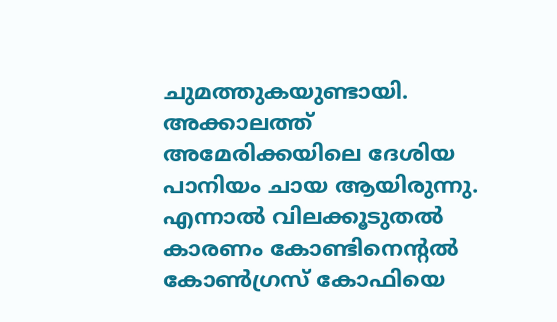ചുമത്തുകയുണ്ടായി. അക്കാലത്ത് അമേരിക്കയിലെ ദേശിയ പാനിയം ചായ ആയിരുന്നു. എന്നാൽ വിലക്കൂടുതൽ കാരണം കോണ്ടിനെന്റൽ കോൺഗ്രസ് കോഫിയെ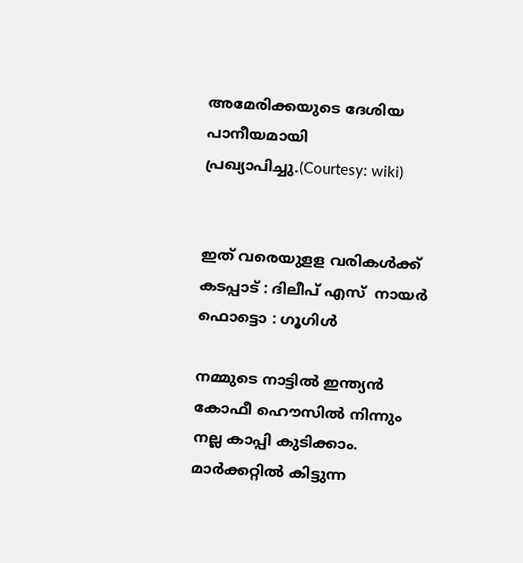അമേരിക്കയുടെ ദേശിയ പാനീയമായി പ്രഖ്യാപിച്ചു.(Courtesy: wiki)


ഇത് വരെയുളള വരികൾക്ക് കടപ്പാട് : ദിലീപ് എസ്‌  നായർ
ഫൊട്ടൊ : ഗൂഗിൾ

നമ്മുടെ നാട്ടിൽ ഇന്ത്യൻ കോഫീ ഹൌസിൽ നിന്നും നല്ല കാപ്പി കുടിക്കാം. മാർക്കറ്റിൽ കിട്ടുന്ന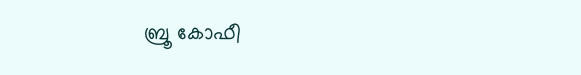ബ്രൂ കോഫീ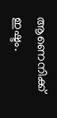ആണെനിക്ക് ഇഷ്ടം.